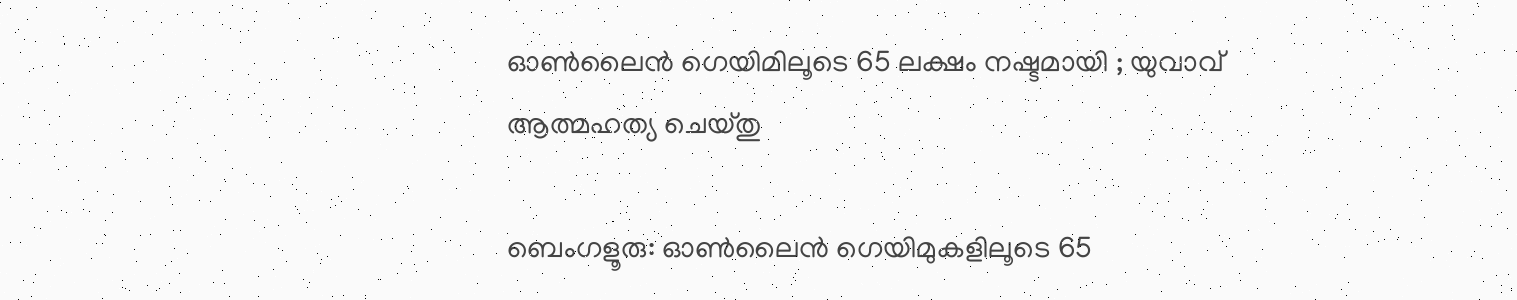ഓൺലൈൻ ഗെയിമിലൂടെ 65 ലക്ഷം നഷ്ടമായി ; യുവാവ് ആത്മഹത്യ ചെയ്തു

ബെംഗളൂരു: ഓൺലൈൻ ഗെയിമുകളിലൂടെ 65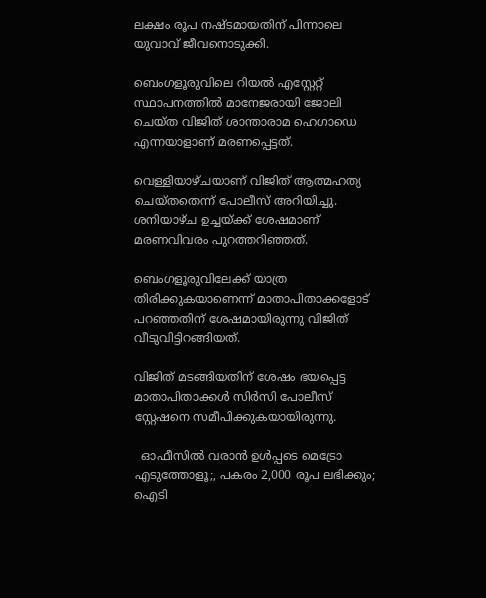ലക്ഷം രൂപ നഷ്ടമായതിന് പിന്നാലെ യുവാവ് ജീവനൊടുക്കി.

ബെംഗളൂരുവിലെ റിയൽ എസ്റ്റേറ്റ് സ്ഥാപനത്തിൽ മാനേജരായി ജോലി ചെയ്ത വിജിത് ശാന്താരാമ ഹെഗാഡെ എന്നയാളാണ് മരണപ്പെട്ടത്.

വെള്ളിയാഴ്ചയാണ് വിജിത് ആത്മഹത്യ ചെയ്തതെന്ന് പോലീസ് അറിയിച്ചു. ശനിയാഴ്ച ഉച്ചയ്ക്ക് ശേഷമാണ് മരണവിവരം പുറത്തറിഞ്ഞത്.

ബെംഗളൂരുവിലേക്ക് യാത്ര തിരിക്കുകയാണെന്ന് മാതാപിതാക്കളോട് പറഞ്ഞതിന് ശേഷമായിരുന്നു വിജിത് വീടുവിട്ടിറങ്ങിയത്.

വിജിത് മടങ്ങിയതിന് ശേഷം ഭയപ്പെട്ട മാതാപിതാക്കൾ സിർസി പോലീസ് സ്റ്റേഷനെ സമീപിക്കുകയായിരുന്നു.

  ഓഫീസിൽ വരാൻ ഉൾപ്പടെ മെട്രോ എടുത്തോളൂ;, പകരം 2,000 രൂപ ലഭിക്കും; ഐടി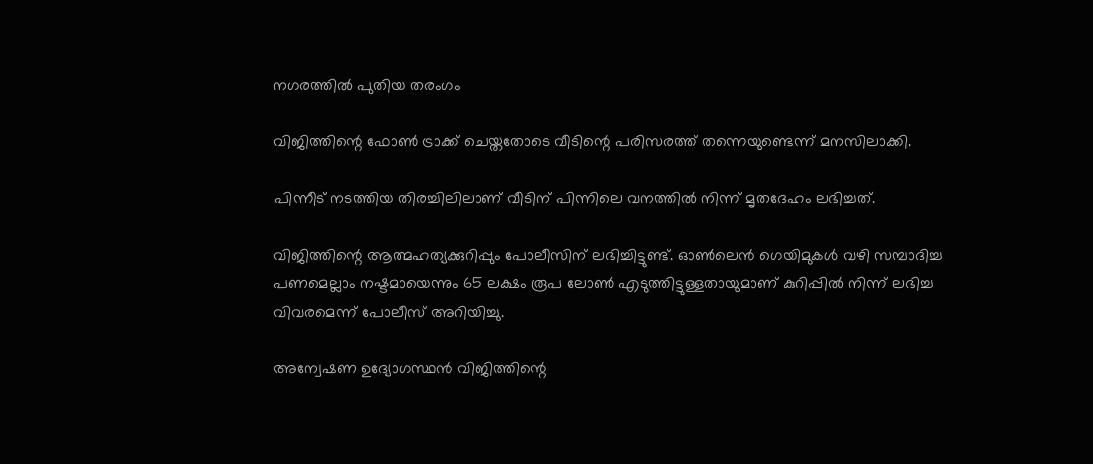നഗരത്തിൽ പുതിയ തരംഗം

വിജിത്തിന്റെ ഫോൺ ട്രാക്ക് ചെയ്തതോടെ വീടിന്റെ പരിസരത്ത് തന്നെയുണ്ടെന്ന് മനസിലാക്കി.

പിന്നീട് നടത്തിയ തിരച്ചിലിലാണ് വീടിന് പിന്നിലെ വനത്തിൽ നിന്ന് മൃതദേഹം ലഭിച്ചത്.

വിജിത്തിന്റെ ആത്മഹത്യക്കുറിപ്പും പോലീസിന് ലഭിച്ചിട്ടുണ്ട്. ഓൺലെൻ ഗെയിമുകൾ വഴി സമ്പാദിച്ച പണമെല്ലാം നഷ്ടമായെന്നും 65 ലക്ഷം രൂപ ലോൺ എടുത്തിട്ടുള്ളതായുമാണ് കുറിപ്പിൽ നിന്ന് ലഭിച്ച വിവരമെന്ന് പോലീസ് അറിയിച്ചു.

അന്വേഷണ ഉദ്യോഗസ്ഥൻ വിജിത്തിന്റെ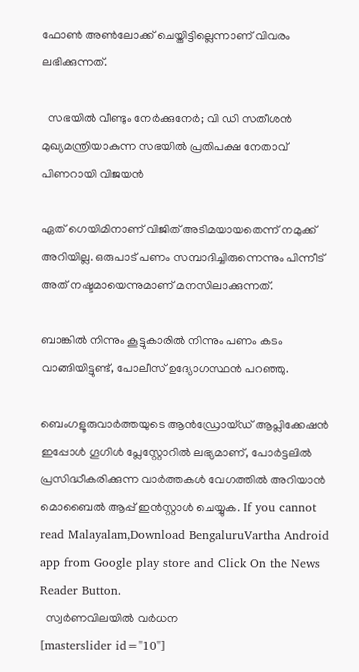ഫോൺ അൺലോക്ക് ചെയ്തിട്ടില്ലെന്നാണ് വിവരം ലഭിക്കുന്നത്.

  സഭയിൽ വീണ്ടും നേർക്കുനേർ; വി ഡി സതീശൻ മുഖ്യമന്ത്രിയാകുന്ന സഭയിൽ പ്രതിപക്ഷ നേതാവ് പിണറായി വിജയൻ

ഏത് ഗെയിമിനാണ് വിജിത് അടിമയായതെന്ന് നമുക്ക് അറിയില്ല. ഒരുപാട് പണം സമ്പാദിച്ചിരുന്നെന്നും പിന്നീട് അത് നഷ്ടമായെന്നുമാണ് മനസിലാക്കുന്നത്.

ബാങ്കിൽ നിന്നും കൂട്ടുകാരിൽ നിന്നും പണം കടം വാങ്ങിയിട്ടുണ്ട്, പോലീസ് ഉദ്യോഗസ്ഥൻ പറഞ്ഞു.

ബെംഗളൂരുവാർത്തയുടെ ആൻഡ്രോയ്ഡ് ആപ്ലിക്കേഷൻ ഇപ്പോൾ ഗൂഗിൾ പ്ലേസ്റ്റോറിൽ ലഭ്യമാണ്, പോർട്ടലിൽ പ്രസിദ്ധീകരിക്കുന്ന വാർത്തകൾ വേഗത്തിൽ അറിയാൻ മൊബൈൽ ആപ്പ് ഇൻസ്റ്റാൾ ചെയ്യുക. If you cannot read Malayalam,Download BengaluruVartha Android app from Google play store and Click On the News Reader Button.
  സ്വര്‍ണവിലയില്‍ വര്‍ധന
[masterslider id="10"]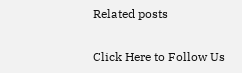Related posts

Click Here to Follow Us